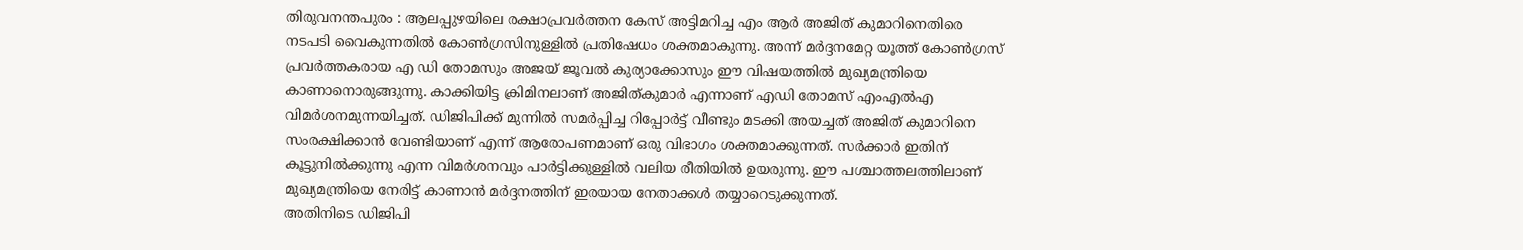തിരുവനന്തപുരം : ആലപ്പുഴയിലെ രക്ഷാപ്രവർത്തന കേസ് അട്ടിമറിച്ച എം ആർ അജിത് കുമാറിനെതിരെ നടപടി വൈകുന്നതിൽ കോൺഗ്രസിനുള്ളിൽ പ്രതിഷേധം ശക്തമാകുന്നു. അന്ന് മർദ്ദനമേറ്റ യൂത്ത് കോൺഗ്രസ് പ്രവർത്തകരായ എ ഡി തോമസും അജയ് ജൂവൽ കുര്യാക്കോസും ഈ വിഷയത്തിൽ മുഖ്യമന്ത്രിയെ കാണാനൊരുങ്ങുന്നു. കാക്കിയിട്ട ക്രിമിനലാണ് അജിത്കുമാർ എന്നാണ് എഡി തോമസ് എംഎൽഎ വിമർശനമുന്നയിച്ചത്. ഡിജിപിക്ക് മുന്നിൽ സമർപ്പിച്ച റിപ്പോർട്ട് വീണ്ടും മടക്കി അയച്ചത് അജിത് കുമാറിനെ സംരക്ഷിക്കാൻ വേണ്ടിയാണ് എന്ന് ആരോപണമാണ് ഒരു വിഭാഗം ശക്തമാക്കുന്നത്. സർക്കാർ ഇതിന് കൂട്ടുനിൽക്കുന്നു എന്ന വിമർശനവും പാർട്ടിക്കുള്ളിൽ വലിയ രീതിയിൽ ഉയരുന്നു. ഈ പശ്ചാത്തലത്തിലാണ് മുഖ്യമന്ത്രിയെ നേരിട്ട് കാണാൻ മർദ്ദനത്തിന് ഇരയായ നേതാക്കൾ തയ്യാറെടുക്കുന്നത്.
അതിനിടെ ഡിജിപി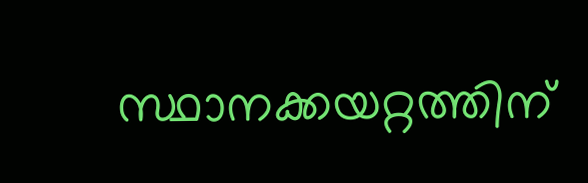സ്ഥാനക്കയറ്റത്തിന്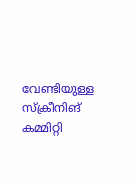വേണ്ടിയുള്ള സ്ക്രീനിങ് കമ്മിറ്റി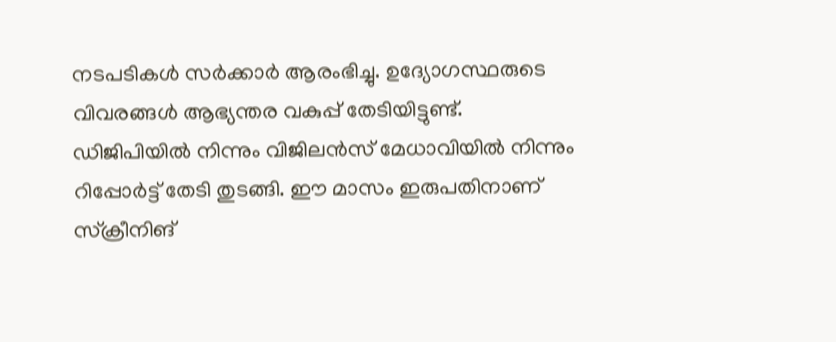നടപടികൾ സർക്കാർ ആരംഭിച്ചു. ഉദ്യോഗസ്ഥരുടെ വിവരങ്ങൾ ആഭ്യന്തര വകുപ്പ് തേടിയിട്ടുണ്ട്. ഡിജിപിയിൽ നിന്നും വിജിലൻസ് മേധാവിയിൽ നിന്നും റിപ്പോർട്ട് തേടി തുടങ്ങി. ഈ മാസം ഇരുപതിനാണ് സ്ക്രീനിങ്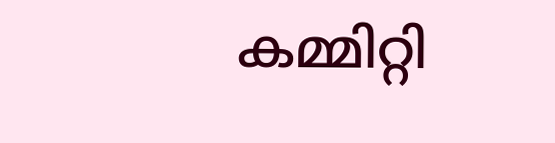കമ്മിറ്റി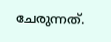ചേരുന്നത്.